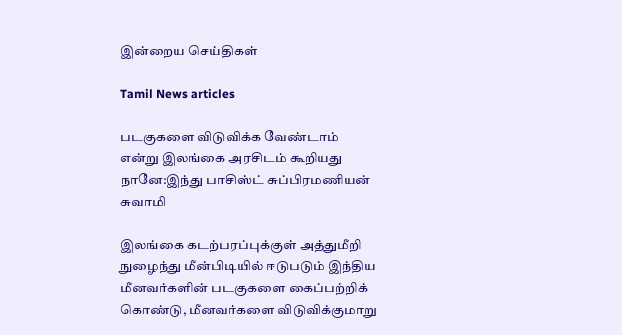இன்றைய செய்திகள்

Tamil News articles

படகுகளை விடுவிக்க வேண்டாம் என்று இலங்கை அரசிடம் கூறியது நானே:இந்து பாசிஸ்ட் சுப்பிரமணியன் சுவாமி

இலங்கை கடற்பரப்புக்குள் அத்துமீறி நுழைந்து மீன்பிடியில் ஈடுபடும் இந்திய மீனவர்களின் படகுகளை கைப்பற்றிக் கொண்டு, மீனவர்களை விடுவிக்குமாறு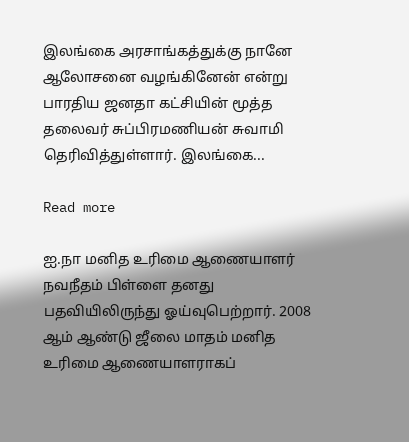இலங்கை அரசாங்கத்துக்கு நானே ஆலோசனை வழங்கினேன் என்று பாரதிய ஜனதா கட்சியின் மூத்த தலைவர் சுப்பிரமணியன் சுவாமி தெரிவித்துள்ளார். இலங்கை...

Read more

ஐ.நா மனித உரிமை ஆணையாளர் நவநீதம் பிள்ளை தனது பதவியிலிருந்து ஓய்வுபெற்றார். 2008 ஆம் ஆண்டு ஜீலை மாதம் மனித உரிமை ஆணையாளராகப்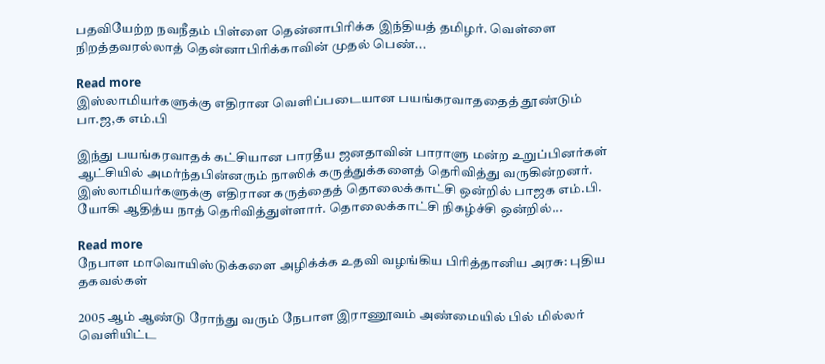பதவியேற்ற நவநீதம் பிள்ளை தென்னாபிரிக்க இந்தியத் தமிழர். வெள்ளை நிறத்தவரல்லாத் தென்னாபிரிக்காவின் முதல் பெண்...

Read more
இஸ்லாமியர்களுக்கு எதிரான வெளிப்படையான பயங்கரவாததைத் தூண்டும் பா.ஜ,க எம்.பி

இந்து பயங்கரவாதக் கட்சியான பாரதீய ஜனதாவின் பாராளு மன்ற உறுப்பினர்கள் ஆட்சியில் அமர்ந்தபின்னரும் நாஸிக் கருத்துக்களைத் தெரிவித்து வருகின்றனர். இஸ்லாமியர்களுக்கு எதிரான கருத்தைத் தொலைக்காட்சி ஒன்றில் பாஜக எம்.பி. யோகி ஆதித்ய நாத் தெரிவித்துள்ளார். தொலைக்காட்சி நிகழ்ச்சி ஒன்றில்...

Read more
நேபாள மாவொயிஸ்டுக்களை அழிக்க்க உதவி வழங்கிய பிரித்தானிய அரசு: புதிய தகவல்கள்

2005 ஆம் ஆண்டு ரோந்து வரும் நேபாள இராணூவம் அண்மையில் பில் மில்லர் வெளியிட்ட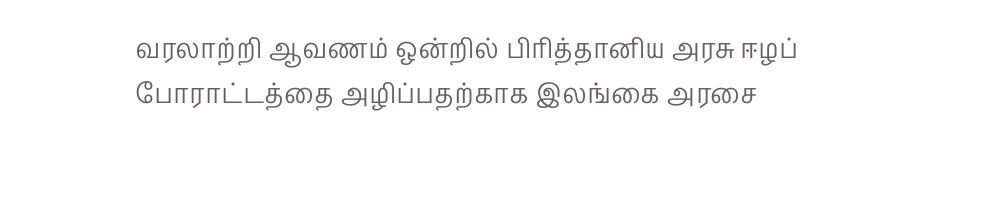வரலாற்றி ஆவணம் ஒன்றில் பிரித்தானிய அரசு ஈழப் போராட்டத்தை அழிப்பதற்காக இலங்கை அரசை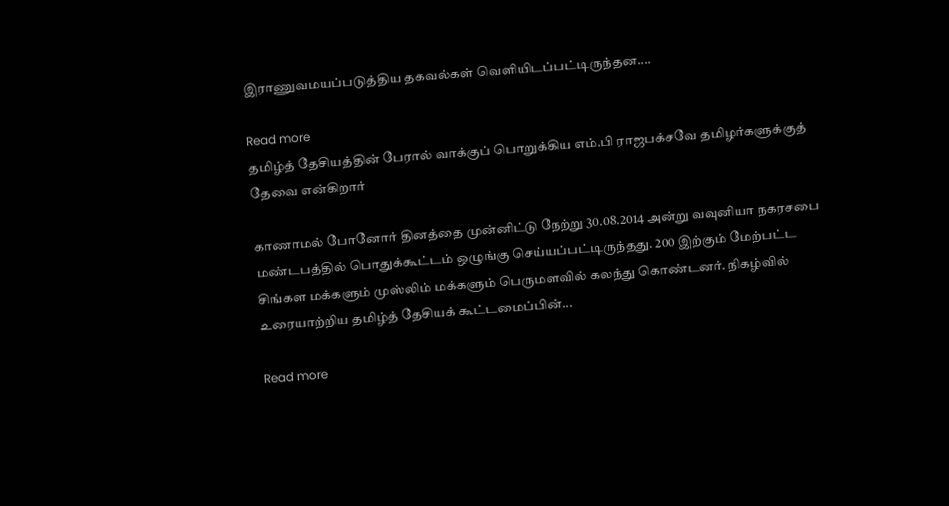இராணுவமயப்படுத்திய தகவல்கள் வெளியிடப்பட்டிருந்தன....

Read more
தமிழ்த் தேசியத்தின் பேரால் வாக்குப் பொறுக்கிய எம்.பி ராஜபக்சவே தமிழர்களுக்குத் தேவை என்கிறார்

காணாமல் போனோர் தினத்தை முன்னிட்டு நேற்று 30.08.2014 அன்று வவுனியா நகரசபை மண்டபத்தில் பொதுக்கூட்டம் ஒழுங்கு செய்யப்பட்டிருந்தது. 200 இற்கும் மேற்பட்ட சிங்கள மக்களும் முஸ்லிம் மக்களும் பெருமளவில் கலந்து கொண்டனர். நிகழ்வில் உரையாற்றிய தமிழ்த் தேசியக் கூட்டமைப்பின்...

Read more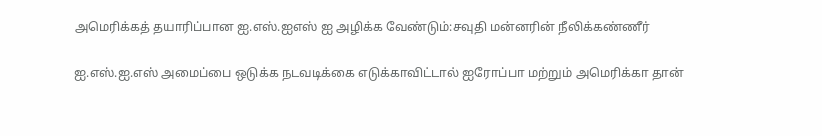அமெரிக்கத் தயாரிப்பான ஐ.எஸ்.ஐஎஸ் ஐ அழிக்க வேண்டும்:சவுதி மன்னரின் நீலிக்கண்ணீர்

ஐ.எஸ்.ஐ.எஸ் அமைப்பை ஒடுக்க நடவடிக்கை எடுக்காவிட்டால் ஐரோப்பா மற்றும் அமெரிக்கா தான்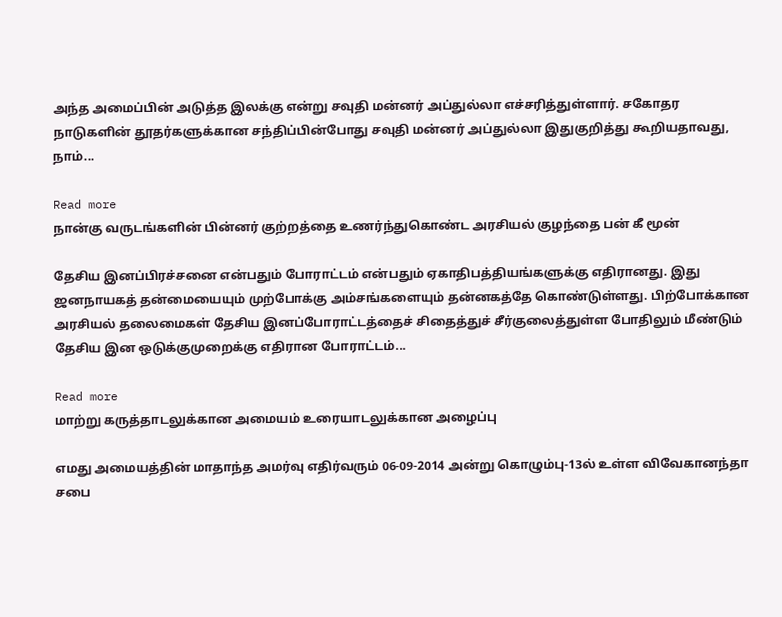அந்த அமைப்பின் அடுத்த இலக்கு என்று சவுதி மன்னர் அப்துல்லா எச்சரித்துள்ளார். சகோதர நாடுகளின் தூதர்களுக்கான சந்திப்பின்போது சவுதி மன்னர் அப்துல்லா இதுகுறித்து கூறியதாவது, நாம்...

Read more
நான்கு வருடங்களின் பின்னர் குற்றத்தை உணர்ந்துகொண்ட அரசியல் குழந்தை பன் கீ மூன்

தேசிய இனப்பிரச்சனை என்பதும் போராட்டம் என்பதும் ஏகாதிபத்தியங்களுக்கு எதிரானது. இது ஜனநாயகத் தன்மையையும் முற்போக்கு அம்சங்களையும் தன்னகத்தே கொண்டுள்ளது. பிற்போக்கான அரசியல் தலைமைகள் தேசிய இனப்போராட்டத்தைச் சிதைத்துச் சீர்குலைத்துள்ள போதிலும் மீண்டும் தேசிய இன ஒடுக்குமுறைக்கு எதிரான போராட்டம்...

Read more
மாற்று கருத்தாடலுக்கான அமையம் உரையாடலுக்கான அழைப்பு

எமது அமையத்தின் மாதாந்த அமர்வு எதிர்வரும் 06-09-2014 அன்று கொழும்பு-13ல் உள்ள விவேகானந்தா சபை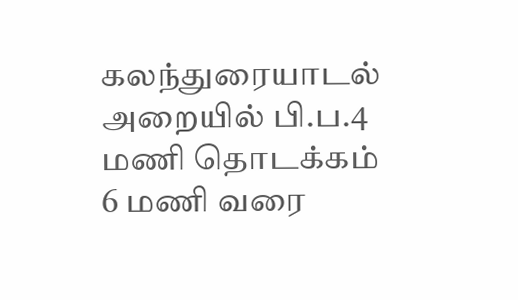கலந்துரையாடல் அறையில் பி.ப.4 மணி தொடக்கம் 6 மணி வரை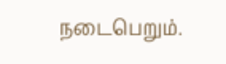நடைபெறும்.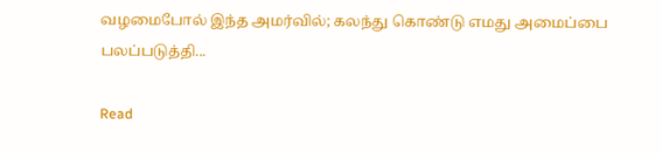வழமைபோல் இந்த அமர்வில்; கலந்து கொண்டு எமது அமைப்பை பலப்படுத்தி...

Read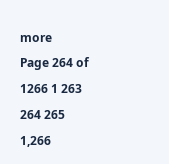more
Page 264 of 1266 1 263 264 265 1,266